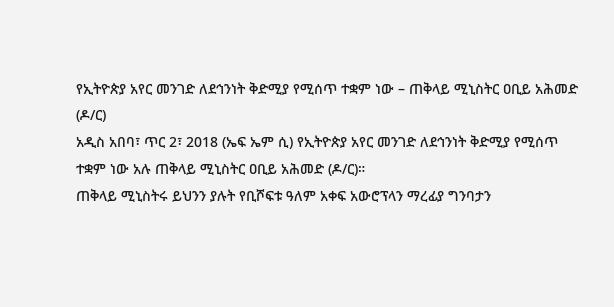የኢትዮጵያ አየር መንገድ ለደኅንነት ቅድሚያ የሚሰጥ ተቋም ነው – ጠቅላይ ሚኒስትር ዐቢይ አሕመድ (ዶ/ር)
አዲስ አበባ፣ ጥር 2፣ 2018 (ኤፍ ኤም ሲ) የኢትዮጵያ አየር መንገድ ለደኅንነት ቅድሚያ የሚሰጥ ተቋም ነው አሉ ጠቅላይ ሚኒስትር ዐቢይ አሕመድ (ዶ/ር)።
ጠቅላይ ሚኒስትሩ ይህንን ያሉት የቢሾፍቱ ዓለም አቀፍ አውሮፕላን ማረፊያ ግንባታን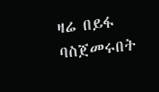ዛሬ በይፋ ባስጀመሩበት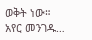ወቅት ነው።
አየር መንገዱ…